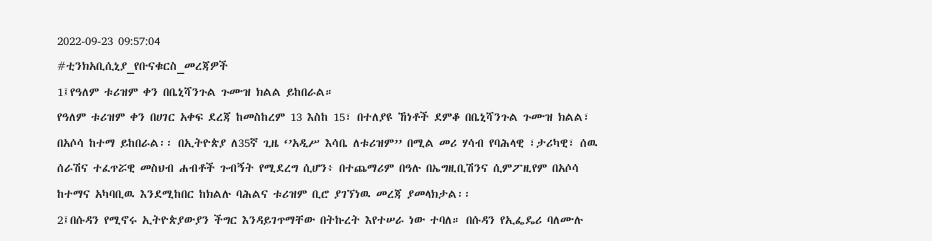2022-09-23 09:57:04
#ቲንክአቢሲኒያ_የቡናቁርስ_መረጃዎች
1፤የዓለም ቱሪዝም ቀን በቤኒሻንጉል ጉሙዝ ክልል ይከበራል።
የዓለም ቱሪዝም ቀን በሀገር አቀፍ ደረጃ ከመስከረም 13 እስከ 15፣ በተለያዩ ኸነቶች ደምቆ በቤኒሻንጉል ጉሙዝ ክልል፣ በአሶሳ ከተማ ይከበራል፡፡ በኢትዮጵያ ለ35ኛ ጊዜ ‘’አዲሥ እሳቤ ለቱሪዝም’’ በሚል መሪ ሃሳብ የባሕላዊ ፣ታሪካዊ፣ ሰዉ ሰራሽና ተፈጥሯዊ መስህብ ሐብቶች ጉብኝት የሚደረግ ሲሆን፥ በተጨማሪም በዓሉ በኤግዚቢሽንና ሲምፖዚየም በአሶሳ ከተማና አካባቢዉ እንደሚከበር ከክልሉ ባሕልና ቱሪዝም ቢሮ ያገኘነዉ መረጃ ያመላክታል፡፡
2፤በሱዳን የሚኖሩ ኢትዮጵያውያን ችግር እንዳይገጥማቸው በትኩረት እየተሠራ ነው ተባለ። በሱዳን የኢፌዴሪ ባለሙሉ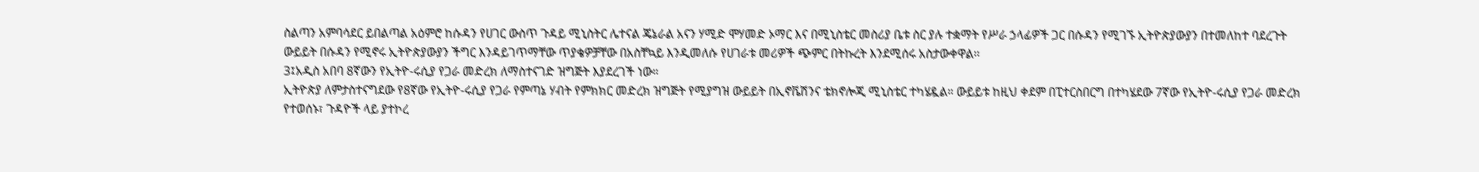ስልጣን አምባሳደር ይበልጣል አዕምሮ ከሱዳን የሀገር ውስጥ ጉዳይ ሚኒስትር ሌተናል ጄኔራል አናን ሃሚድ ሞሃመድ ኦማር እና በሚኒስቴር መስሪያ ቤቱ ስር ያሉ ተቋማት የሥራ ኃላፊዎች ጋር በሱዳን የሚገኙ ኢትዮጵያውያን በተመለከተ ባደረጉት ውይይት በሱዳን የሚኖሩ ኢትዮጵያውያን ችግር እንዳይገጥማቸው ጥያቄዎቻቸው በአስቸኳይ እንዲመለሱ የሀገራቱ መሪዎች ጭምር በትኩረት እንደሚሰሩ አስታውቀዋል፡፡
3፤አዲስ አበባ 8ኛውን የኢትዮ-ሩሲያ የጋራ መድረክ ለማስተናገድ ዝግጅት እያደረገች ነው።
ኢትዮጵያ ለምታስተናግደው የ8ኛው የኢትዮ-ሩሲያ የጋራ የምጣኔ ሃብት የምክክር መድረክ ዝግጅት የሚያግዝ ውይይት በኢኖቬሽንና ቴክኖሎጂ ሚኒስቴር ተካሄዷል። ውይይቱ ከዚህ ቀደም በፒተርስበርግ በተካሄደው 7ኛው የኢትዮ-ሩሲያ የጋራ መድረክ የተወሰኑ፣ ጉዳዮች ላይ ያተኮረ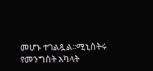መሆኑ ተገልጿል፡፡ሚኒስትሩ የመንግስት አካላት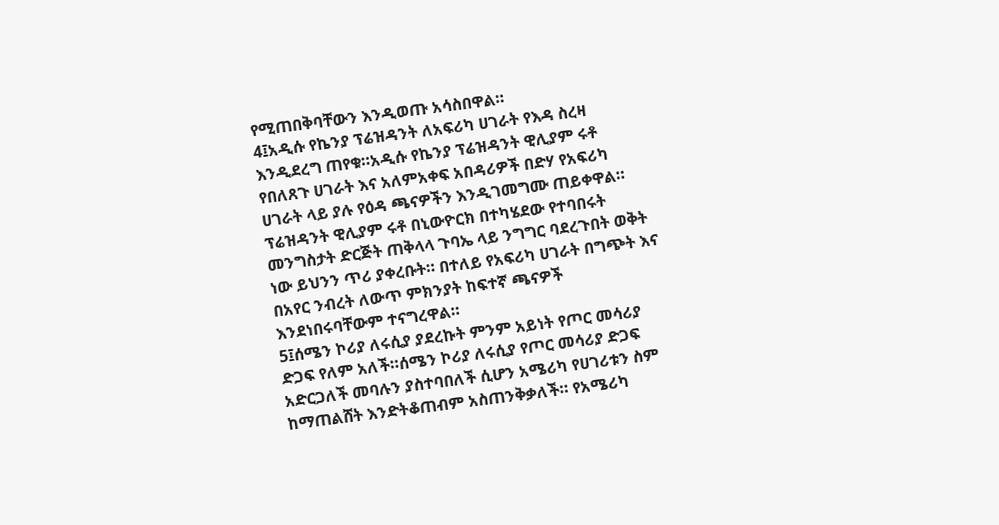የሚጠበቅባቸውን እንዲወጡ አሳስበዋል።
4፤አዲሱ የኬንያ ፕሬዝዳንት ለአፍሪካ ሀገራት የእዳ ስረዛ እንዲደረግ ጠየቁ።አዲሱ የኬንያ ፕሬዝዳንት ዊሊያም ሩቶ የበለጸጉ ሀገራት እና አለምአቀፍ አበዳሪዎች በድሃ የአፍሪካ ሀገራት ላይ ያሉ የዕዳ ጫናዎችን እንዲገመግሙ ጠይቀዋል። ፕሬዝዳንት ዊሊያም ሩቶ በኒውዮርክ በተካሄደው የተባበሩት መንግስታት ድርጅት ጠቅላላ ጉባኤ ላይ ንግግር ባደረጉበት ወቅት ነው ይህንን ጥሪ ያቀረቡት። በተለይ የአፍሪካ ሀገራት በግጭት እና በአየር ንብረት ለውጥ ምክንያት ከፍተኛ ጫናዎች እንደነበሩባቸውም ተናግረዋል።
5፤ሰሜን ኮሪያ ለሩሲያ ያደረኩት ምንም አይነት የጦር መሳሪያ ድጋፍ የለም አለች።ሰሜን ኮሪያ ለሩሲያ የጦር መሳሪያ ድጋፍ አድርጋለች መባሉን ያስተባበለች ሲሆን አሜሪካ የሀገሪቱን ስም ከማጠልሸት እንድትቆጠብም አስጠንቅቃለች። የአሜሪካ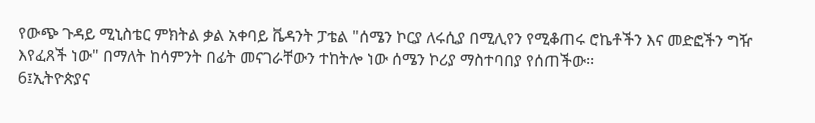የውጭ ጉዳይ ሚኒስቴር ምክትል ቃል አቀባይ ቬዳንት ፓቴል "ሰሜን ኮርያ ለሩሲያ በሚሊየን የሚቆጠሩ ሮኬቶችን እና መድፎችን ግዥ እየፈጸች ነው" በማለት ከሳምንት በፊት መናገራቸውን ተከትሎ ነው ሰሜን ኮሪያ ማስተባበያ የሰጠችው፡፡
6፤ኢትዮጵያና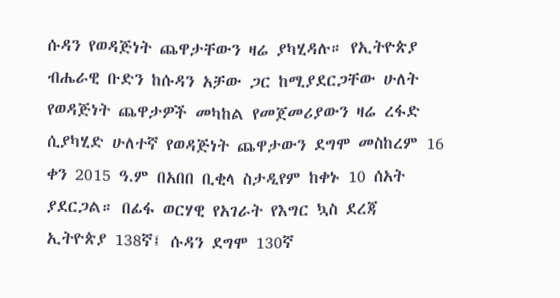ሱዳን የወዳጅነት ጨዋታቸውን ዛሬ ያካሂዳሉ። የኢትዮጵያ ብሔራዊ ቡድን ከሱዳን አቻው ጋር ከሚያደርጋቸው ሁለት የወዳጅነት ጨዋታዎች መካከል የመጀመሪያውን ዛሬ ረፋድ ሲያካሂድ ሁለተኛ የወዳጅነት ጨዋታውን ደግሞ መስከረም 16 ቀን 2015 ዓ.ም በአበበ ቢቂላ ስታዲየም ከቀኑ 10 ሰአት ያደርጋል። በፊፋ ወርሃዊ የአገራት የእግር ኳስ ደረጃ ኢትዮጵያ 138ኛ፤ ሱዳን ደግሞ 130ኛ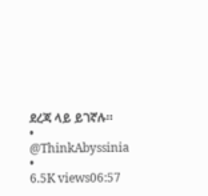ደረጃ ላይ ይገኛሉ።
• @ThinkAbyssinia •
6.5K views06:57